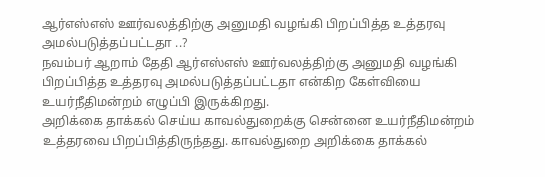ஆர்எஸ்எஸ் ஊர்வலத்திற்கு அனுமதி வழங்கி பிறப்பித்த உத்தரவு அமல்படுத்தப்பட்டதா ..?
நவம்பர் ஆறாம் தேதி ஆர்எஸ்எஸ் ஊர்வலத்திற்கு அனுமதி வழங்கி பிறப்பித்த உத்தரவு அமல்படுத்தப்பட்டதா என்கிற கேள்வியை உயர்நீதிமன்றம் எழுப்பி இருக்கிறது.
அறிக்கை தாக்கல் செய்ய காவல்துறைக்கு சென்னை உயர்நீதிமன்றம் உத்தரவை பிறப்பித்திருந்தது. காவல்துறை அறிக்கை தாக்கல்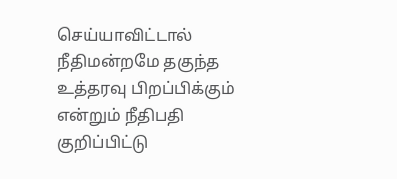செய்யாவிட்டால் நீதிமன்றமே தகுந்த உத்தரவு பிறப்பிக்கும் என்றும் நீதிபதி குறிப்பிட்டு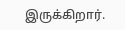இருக்கிறார்.